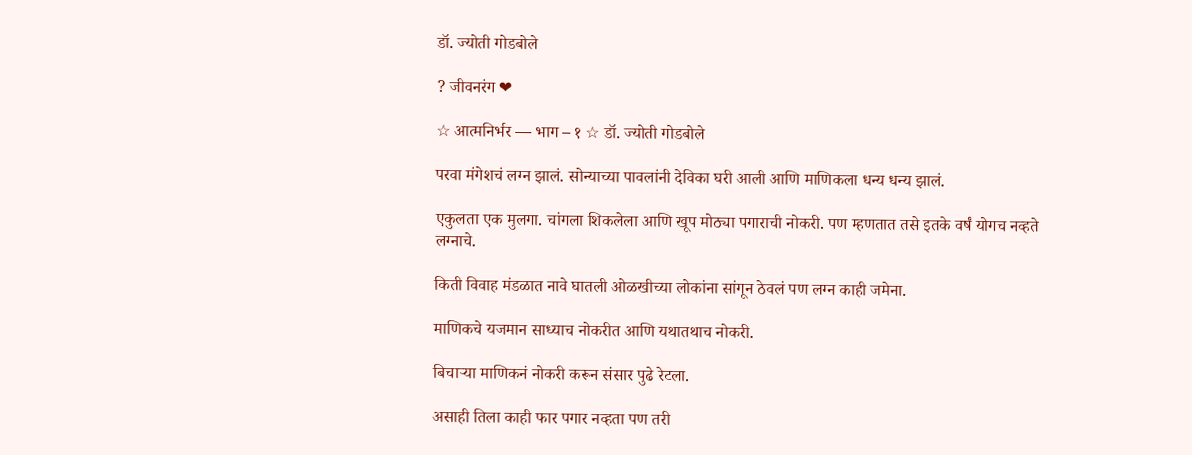डॉ. ज्योती गोडबोले

? जीवनरंग ❤

☆ आत्मनिर्भर — भाग – १ ☆ डॉ. ज्योती गोडबोले

परवा मंगेशचं लग्न झालं. सोन्याच्या पावलांनी देविका घरी आली आणि माणिकला धन्य धन्य झालं.

एकुलता एक मुलगा. चांगला शिकलेला आणि खूप मोठ्या पगाराची नोकरी. पण म्हणतात तसे इतके वर्षं योगच नव्हते लग्नाचे.

किती विवाह मंडळात नावे घातली ओळखीच्या लोकांना सांगून ठेवलं पण लग्न काही जमेना.

माणिकचे यजमान साध्याच नोकरीत आणि यथातथाच नोकरी.

बिचाऱ्या माणिकनं नोकरी करून संसार पुढे रेटला.

असाही तिला काही फार पगार नव्हता पण तरी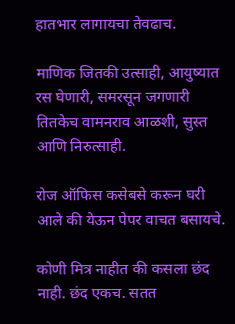हातभार लागायचा तेवढाच.

माणिक जितकी उत्साही, आयुष्यात रस घेणारी, समरसून जगणारी तितकेच वामनराव आळशी, सुस्त आणि निरुत्साही.

रोज ऑफिस कसेबसे करून घरी आले की येऊन पेपर वाचत बसायचे.

कोणी मित्र नाहीत की कसला छंद नाही. छंद एकच. सतत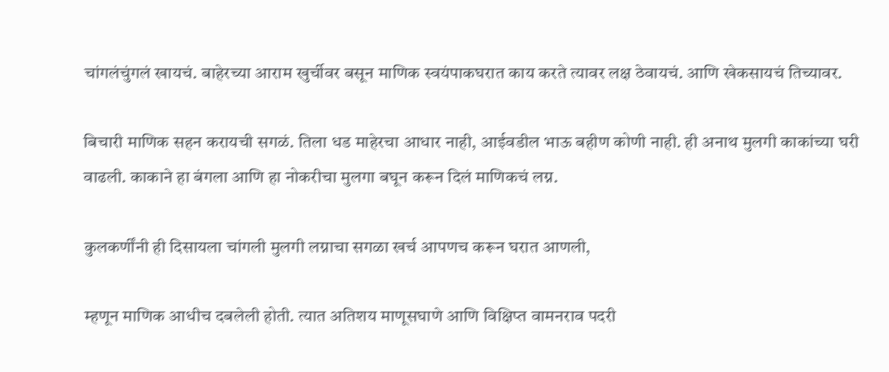चांगलंचुंगलं खायचं. बाहेरच्या आराम खुर्चीवर बसून माणिक स्वयंपाकघरात काय करते त्यावर लक्ष ठेवायचं. आणि खेकसायचं तिच्यावर.

बिचारी माणिक सहन करायची सगळं. तिला धड माहेरचा आधार नाही, आईवडील भाऊ बहीण कोणी नाही. ही अनाथ मुलगी काकांच्या घरी वाढली. काकाने हा बंगला आणि हा नोकरीचा मुलगा बघून करून दिलं माणिकचं लग्न.

कुलकर्णींनी ही दिसायला चांगली मुलगी लग्नाचा सगळा खर्च आपणच करून घरात आणली,

म्हणून माणिक आधीच दबलेली होती. त्यात अतिशय माणूसघाणे आणि विक्षिप्त वामनराव पदरी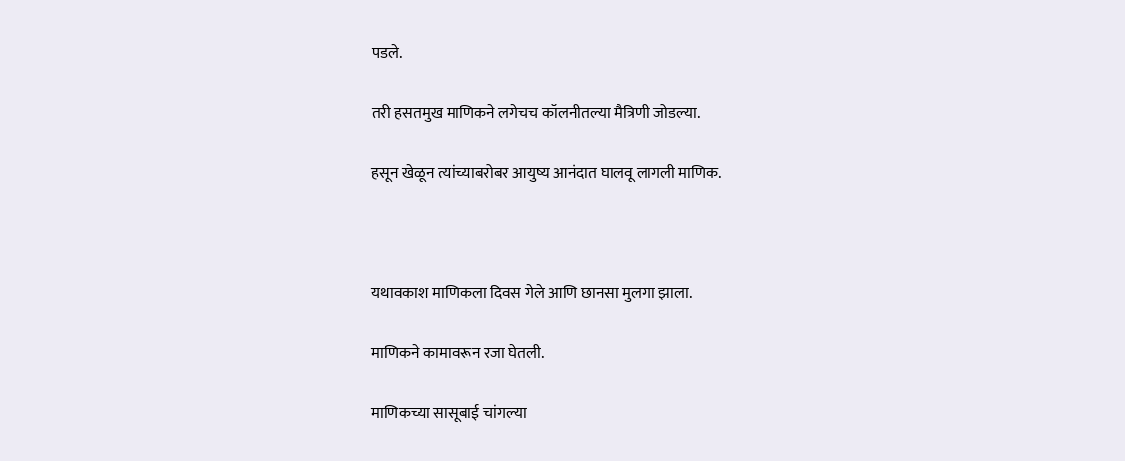पडले.

तरी हसतमुख माणिकने लगेचच कॉलनीतल्या मैत्रिणी जोडल्या.

हसून खेळून त्यांच्याबरोबर आयुष्य आनंदात घालवू लागली माणिक.



यथावकाश माणिकला दिवस गेले आणि छानसा मुलगा झाला.

माणिकने कामावरून रजा घेतली.

माणिकच्या सासूबाई चांगल्या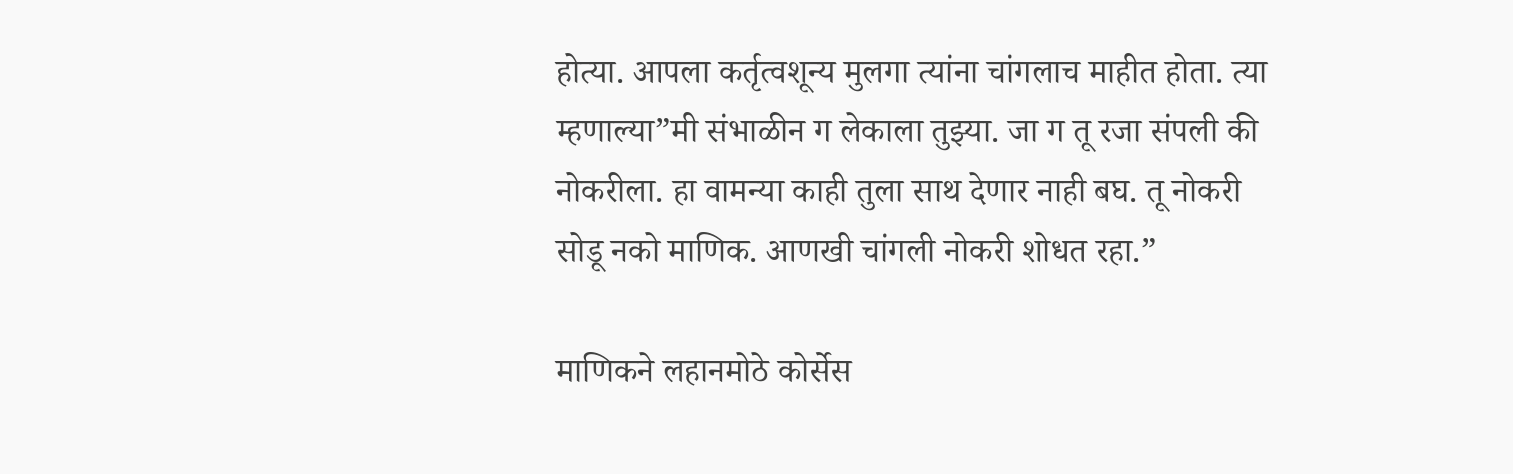होत्या. आपला कर्तृत्वशून्य मुलगा त्यांना चांगलाच माहीत होता. त्या म्हणाल्या”मी संभाळीन ग लेकाला तुझ्या. जा ग तू रजा संपली की नोकरीला. हा वामन्या काही तुला साथ देणार नाही बघ. तू नोकरी सोडू नको माणिक. आणखी चांगली नोकरी शोधत रहा.”

माणिकने लहानमोठे कोर्सेस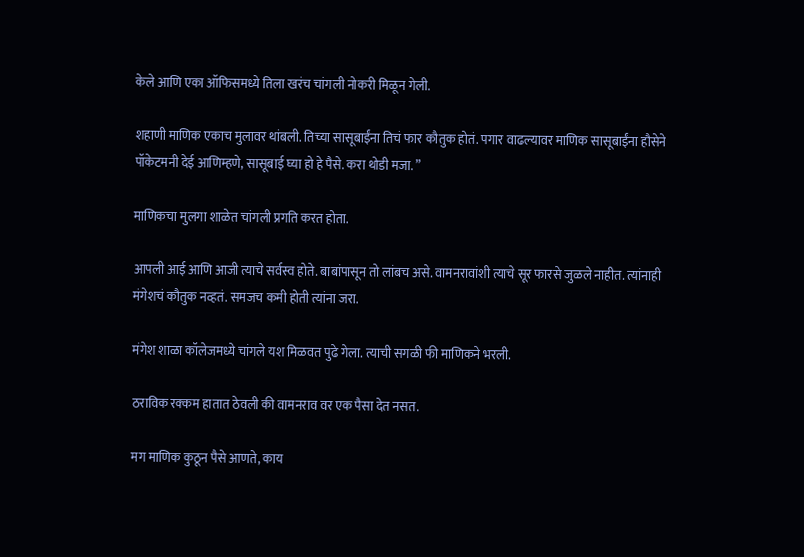केले आणि एका ऑफिसमध्ये तिला खरंच चांगली नोकरी मिळून गेली.

शहाणी माणिक एकाच मुलावर थांबली. तिच्या सासूबाईंना तिचं फार कौतुक होतं. पगार वाढल्यावर माणिक सासूबाईंना हौसेने पॉकेटमनी देई आणिम्हणे, सासूबाई घ्या हो हे पैसे. करा थोडी मजा. ”

माणिकचा मुलगा शाळेत चांगली प्रगति करत होता.

आपली आई आणि आजी त्याचे सर्वस्व होते. बाबांपासून तो लांबच असे. वामनरावांशी त्याचे सूर फारसे जुळले नाहीत. त्यांनाही मंगेशचं कौतुक नव्हतं. समजच कमी होती त्यांना जरा.

मंगेश शाळा कॉलेजमध्ये चांगले यश मिळवत पुढे गेला. त्याची सगळी फी माणिकने भरली.

ठराविक रक्कम हातात ठेवली की वामनराव वर एक पैसा देत नसत.

मग माणिक कुठून पैसे आणते, काय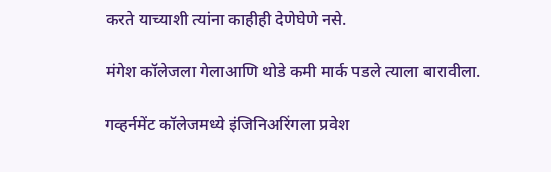करते याच्याशी त्यांना काहीही देणेघेणे नसे.

मंगेश कॉलेजला गेलाआणि थोडे कमी मार्क पडले त्याला बारावीला.

गव्हर्नमेंट कॉलेजमध्ये इंजिनिअरिंगला प्रवेश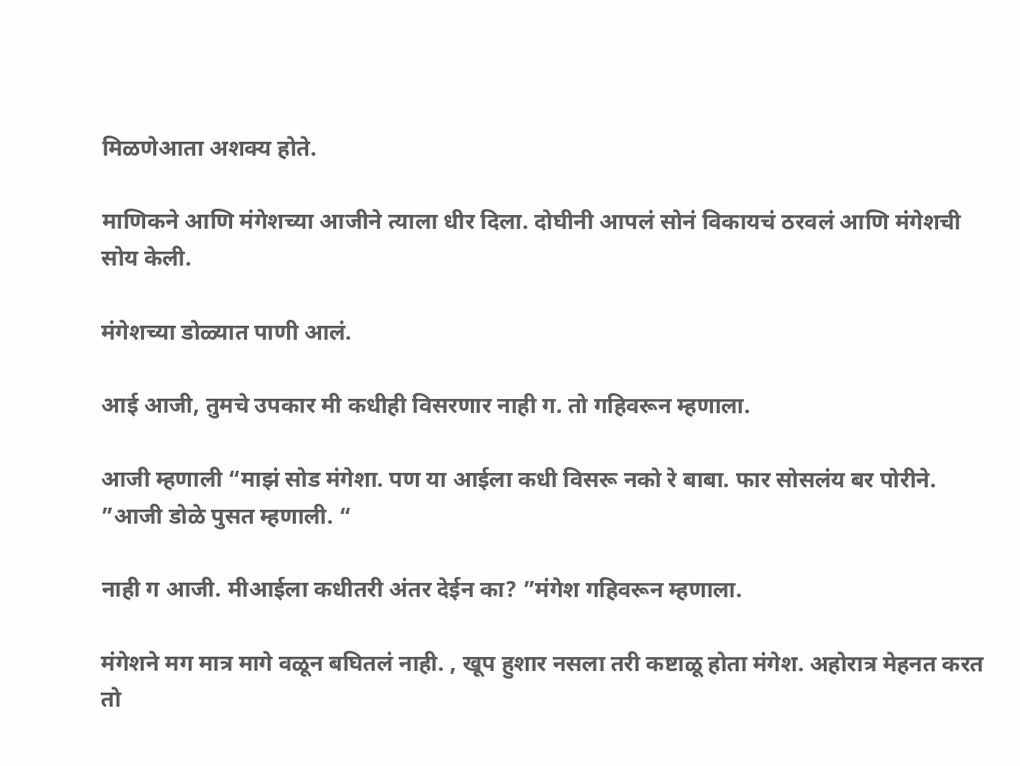मिळणेआता अशक्य होते.

माणिकने आणि मंगेशच्या आजीने त्याला धीर दिला. दोघीनी आपलं सोनं विकायचं ठरवलं आणि मंगेशची सोय केली.

मंगेशच्या डोळ्यात पाणी आलं.

आई आजी, तुमचे उपकार मी कधीही विसरणार नाही ग. तो गहिवरून म्हणाला.

आजी म्हणाली “माझं सोड मंगेशा. पण या आईला कधी विसरू नको रे बाबा. फार सोसलंय बर पोरीने. ”आजी डोळे पुसत म्हणाली. “

नाही ग आजी. मीआईला कधीतरी अंतर देईन का? ”मंगेश गहिवरून म्हणाला.

मंगेशने मग मात्र मागे वळून बघितलं नाही. , खूप हुशार नसला तरी कष्टाळू होता मंगेश. अहोरात्र मेहनत करत तो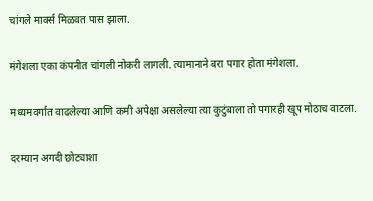चांगले मार्क्स मिळवत पास झाला.

मंगेशला एका कंपनीत चांगली नोकरी लागली. त्यामानाने बरा पगार होता मंगेशला.

मध्यमवर्गात वाढलेल्या आणि कमी अपेक्षा असलेल्या त्या कुटुंबाला तो पगारही खूप मोठाच वाटला.

दरम्यान अगदी छोट्याशा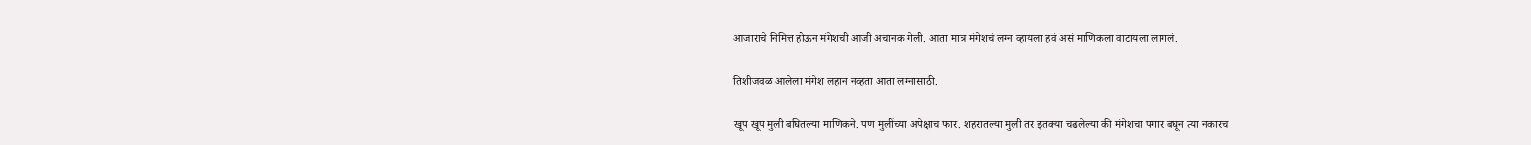आजाराचे निमित्त होऊन मंगेशची आजी अचानक गेली. आता मात्र मंगेशचं लग्न व्हायला हवं असं माणिकला वाटायला लागलं.

तिशीजवळ आलेला मंगेश लहान नव्हता आता लग्नासाठी.

खूप खूप मुली बघितल्या माणिकने. पण मुलींच्या अपेक्षाच फार. शहरातल्या मुली तर इतक्या चढलेल्या की मंगेशचा पगार बघून त्या नकारच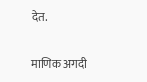देत.

माणिक अगदी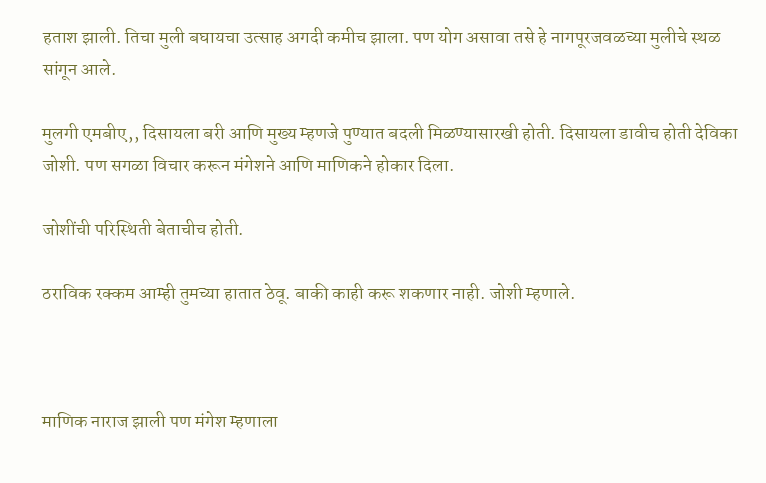हताश झाली. तिचा मुली बघायचा उत्साह अगदी कमीच झाला. पण योग असावा तसे हे नागपूरजवळच्या मुलीचे स्थळ सांगून आले.

मुलगी एमबीए,, दिसायला बरी आणि मुख्य म्हणजे पुण्यात बदली मिळण्यासारखी होती. दिसायला डावीच होती देविका जोशी. पण सगळा विचार करून मंगेशने आणि माणिकने होकार दिला.

जोशींची परिस्थिती बेताचीच होती.

ठराविक रक्कम आम्ही तुमच्या हातात ठेवू. बाकी काही करू शकणार नाही. जोशी म्हणाले.



माणिक नाराज झाली पण मंगेश म्हणाला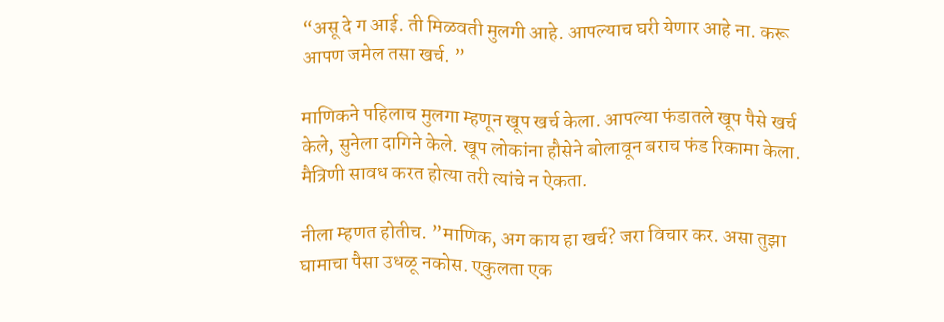“असू दे ग आई. ती मिळवती मुलगी आहे. आपल्याच घरी येणार आहे ना. करू आपण जमेल तसा खर्च. ”

माणिकने पहिलाच मुलगा म्हणून खूप खर्च केला. आपल्या फंडातले खूप पैसे खर्च केले, सुनेला दागिने केले. खूप लोकांना हौसेने बोलावून बराच फंड रिकामा केला. मैत्रिणी सावध करत होत्या तरी त्यांचे न ऐकता.

नीला म्हणत होतीच. ”माणिक, अग काय हा खर्च? जरा विचार कर. असा तुझा घामाचा पैसा उधळू नकोस. एकुलता एक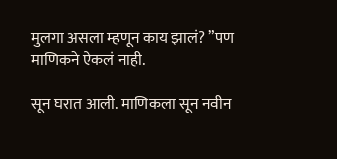मुलगा असला म्हणून काय झालं? ”पण माणिकने ऐकलं नाही.

सून घरात आली. माणिकला सून नवीन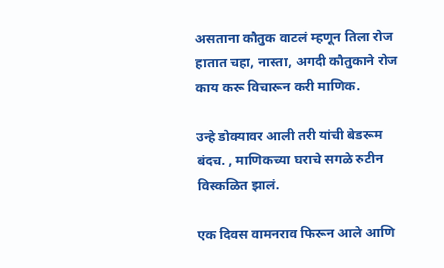असताना कौतुक वाटलं म्हणून तिला रोज हातात चहा, नास्ता, अगदी कौतुकाने रोज काय करू विचारून करी माणिक.

उन्हे डोक्यावर आली तरी यांची बेडरूम बंदच. , माणिकच्या घराचे सगळे रुटीन विस्कळित झालं.

एक दिवस वामनराव फिरून आले आणि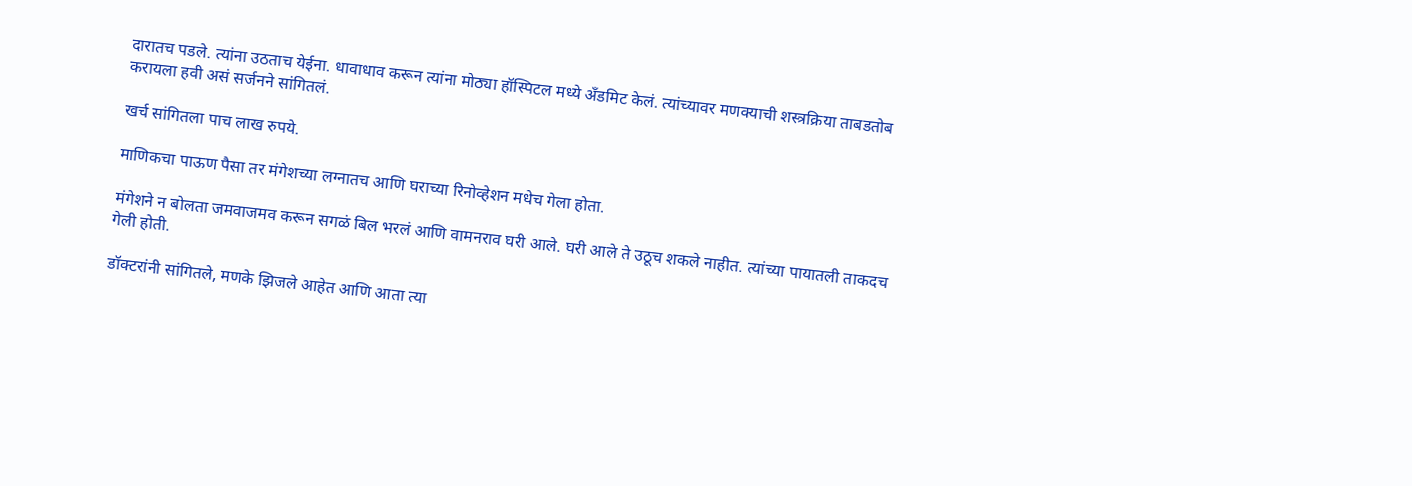दारातच पडले. त्यांना उठताच येईना. धावाधाव करून त्यांना मोठ्या हॉस्पिटल मध्ये अँडमिट केलं. त्यांच्यावर मणक्याची शस्त्रक्रिया ताबडतोब करायला हवी असं सर्जनने सांगितलं.

खर्च सांगितला पाच लाख रुपये.

माणिकचा पाऊण पैसा तर मंगेशच्या लग्नातच आणि घराच्या रिनोव्हेशन मधेच गेला होता.

मंगेशने न बोलता जमवाजमव करून सगळं बिल भरलं आणि वामनराव घरी आले. घरी आले ते उठूच शकले नाहीत. त्यांच्या पायातली ताकदच गेली होती.

डॉक्टरांनी सांगितले, मणके झिजले आहेत आणि आता त्या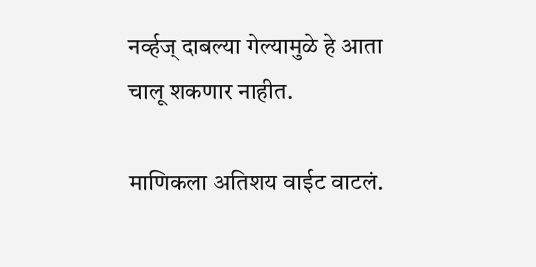नर्व्हज् दाबल्या गेल्यामुळे हे आता चालू शकणार नाहीत.

माणिकला अतिशय वाईट वाटलं.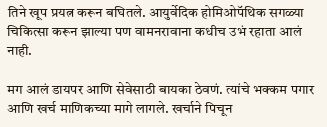तिने खूप प्रयत्न करून बघितले. आयुर्वेदिक होमिओपॅथिक सगळ्या चिकित्सा करून झाल्या पण वामनरावाना कधीच उभं रहाता आलं नाही.

मग आलं डायपर आणि सेवेसाठी बायका ठेवणं. त्यांचे भक्कम पगार आणि खर्च माणिकच्या मागे लागले. खर्चाने पिचून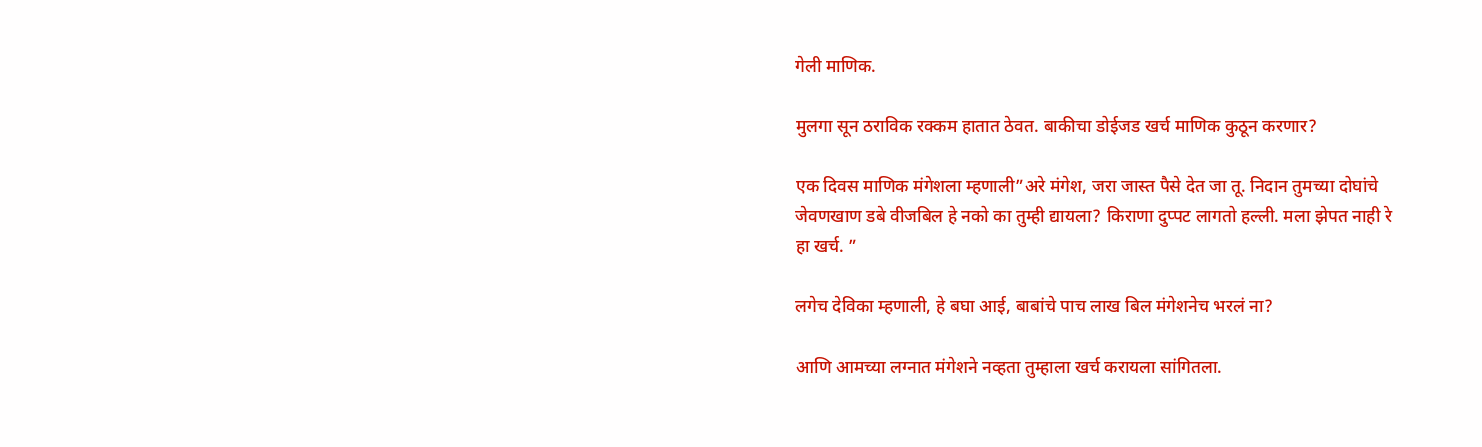गेली माणिक.

मुलगा सून ठराविक रक्कम हातात ठेवत. बाकीचा डोईजड खर्च माणिक कुठून करणार?

एक दिवस माणिक मंगेशला म्हणाली”अरे मंगेश, जरा जास्त पैसे देत जा तू. निदान तुमच्या दोघांचे जेवणखाण डबे वीजबिल हे नको का तुम्ही द्यायला? किराणा दुप्पट लागतो हल्ली. मला झेपत नाही रे हा खर्च. ”

लगेच देविका म्हणाली, हे बघा आई, बाबांचे पाच लाख बिल मंगेशनेच भरलं ना?

आणि आमच्या लग्नात मंगेशने नव्हता तुम्हाला खर्च करायला सांगितला.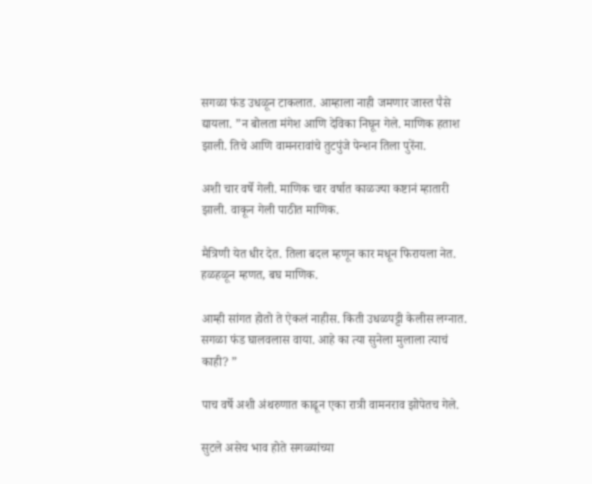सगळा फंड उधळून टाकलात. आम्हाला नाही जमणार जास्त पैसे द्यायला. ”न बोलता मंगेश आणि देविका निघून गेले. माणिक हताश झाली. तिचे आणि वामनरावांचे तुटपुंजे पेन्शन तिला पुरेंना.

अशी चार वर्षे गेली. माणिक चार वर्षात काळज्या कष्टानं म्हातारी झाली. वाकून गेली पाठीत माणिक.

मैत्रिणी येत धीर देत. तिला बदल म्हणून कार मधून फिरायला नेत. हळहळून म्हणत, बघ माणिक.

आम्ही सांगत होतो ते ऐकलं नाहीस. किती उधळपट्टी केलीस लग्नात. सगळा फंड घालवलास वाया. आहे का त्या सुनेला मुलाला त्याचं काही? ”

पाच वर्षे अशी अंथरुणात काढून एका रात्री वामनराव झोपेतच गेले.

सुटले असेच भाव होते सगळ्यांच्या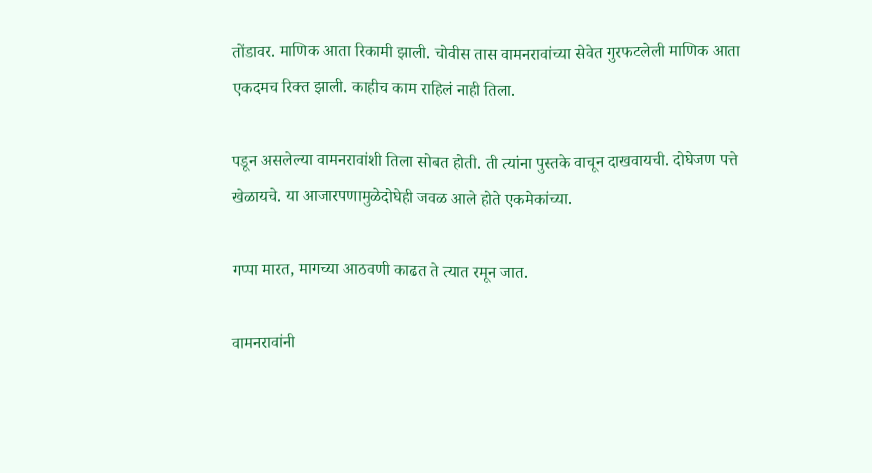तोंडावर. माणिक आता रिकामी झाली. चोवीस तास वामनरावांच्या सेवेत गुरफटलेली माणिक आता एकदमच रिक्त झाली. काहीच काम राहिलं नाही तिला.

पडून असलेल्या वामनरावांशी तिला सोबत होती. ती त्यांना पुस्तके वाचून दाखवायची. दोघेजण पत्ते खेळायचे. या आजारपणामुळेदोघेही जवळ आले होते एकमेकांच्या.

गप्पा मारत, मागच्या आठवणी काढत ते त्यात रमून जात.

वामनरावांनी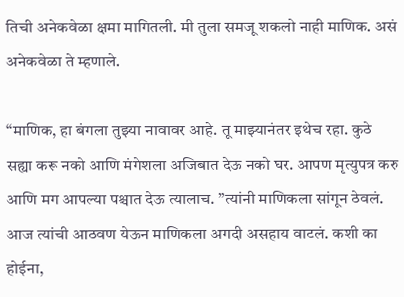तिची अनेकवेळा क्षमा मागितली. मी तुला समजू शकलो नाही माणिक. असं अनेकवेळा ते म्हणाले.

“माणिक, हा बंगला तुझ्या नावावर आहे. तू माझ्यानंतर इथेच रहा. कुठे सह्या करू नको आणि मंगेशला अजिबात देऊ नको घर. आपण मृत्युपत्र करु आणि मग आपल्या पश्चात देऊ त्यालाच. ”त्यांनी माणिकला सांगून ठेवलं. आज त्यांची आठवण येऊन माणिकला अगदी असहाय वाटलं. कशी का होईना,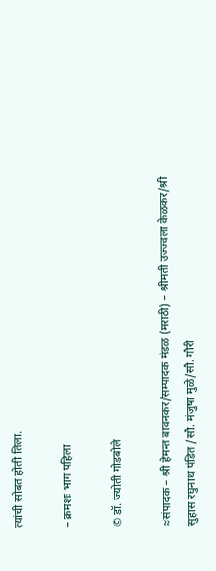त्यांची सोबत होती तिला.

– क्रमशः भाग पहिला

© डॉ. ज्योती गोडबोले

≈संपादक – श्री हेमन्त बावनकर/सम्पादक मंडळ (मराठी) – श्रीमती उज्ज्वला केळकर/श्री सुहास रघुनाथ पंडित /सौ. मंजुषा मुळे/सौ. गौरी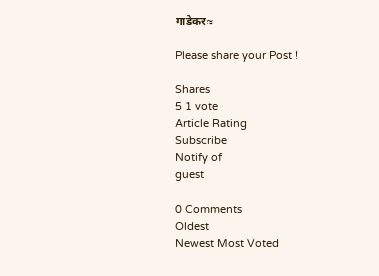गाडेकर≈

Please share your Post !

Shares
5 1 vote
Article Rating
Subscribe
Notify of
guest

0 Comments
Oldest
Newest Most Voted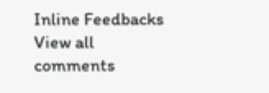Inline Feedbacks
View all comments